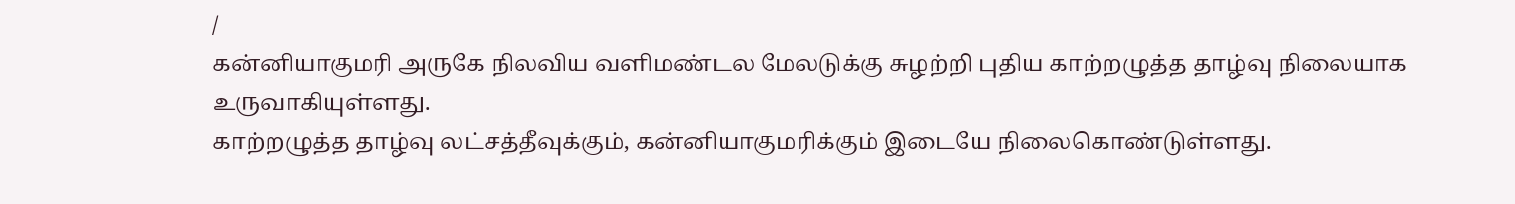/
கன்னியாகுமரி அருகே நிலவிய வளிமண்டல மேலடுக்கு சுழற்றி புதிய காற்றழுத்த தாழ்வு நிலையாக உருவாகியுள்ளது.
காற்றழுத்த தாழ்வு லட்சத்தீவுக்கும், கன்னியாகுமரிக்கும் இடையே நிலைகொண்டுள்ளது.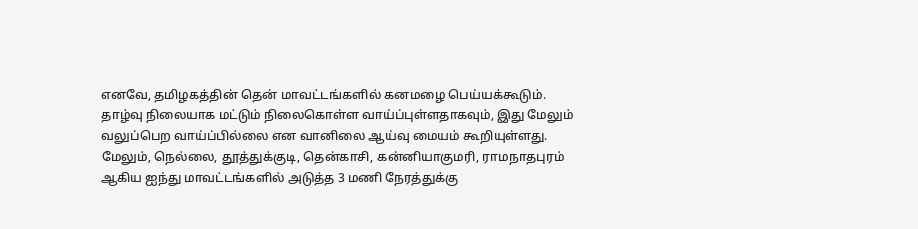எனவே, தமிழகத்தின் தென் மாவட்டங்களில் கனமழை பெய்யக்கூடும்.
தாழ்வு நிலையாக மட்டும் நிலைகொள்ள வாய்ப்புள்ளதாகவும், இது மேலும் வலுப்பெற வாய்ப்பில்லை என வானிலை ஆய்வு மையம் கூறியுள்ளது.
மேலும், நெல்லை, தூத்துக்குடி, தென்காசி, கன்னியாகுமரி, ராமநாதபுரம் ஆகிய ஐந்து மாவட்டங்களில் அடுத்த 3 மணி நேரத்துக்கு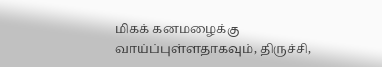மிகக் கனமழைக்கு வாய்ப்புள்ளதாகவும், திருச்சி,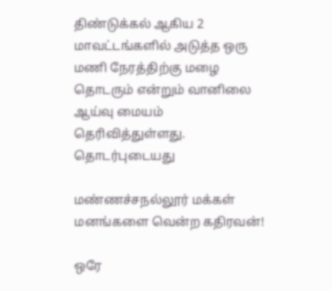திண்டுக்கல் ஆகிய 2 மாவட்டங்களில் அடுத்த ஒரு மணி நேரத்திற்கு மழை தொடரும் என்றும் வானிலை ஆய்வு மையம் தெரிவித்துள்ளது.
தொடர்புடையது

மண்ணச்சநல்லூர் மக்கள் மனங்களை வென்ற கதிரவன்!

ஒரே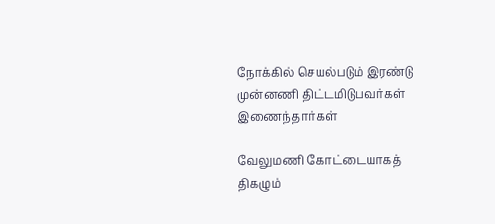நோக்கில் செயல்படும் இரண்டு முன்னணி திட்டமிடுபவர்கள் இணைந்தார்கள்

வேலுமணி கோட்டையாகத் திகழும்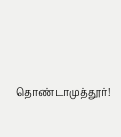தொண்டாமுத்தூர்!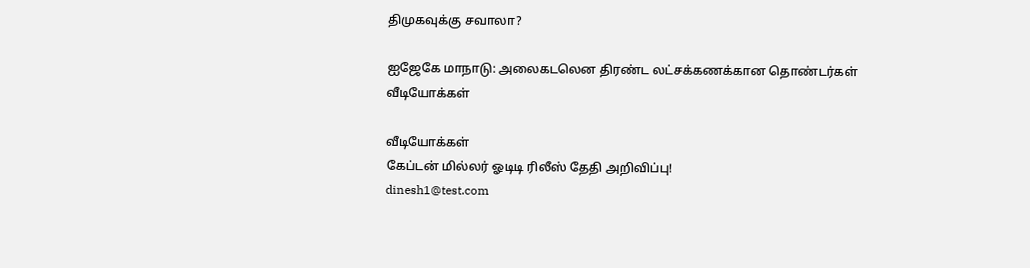திமுகவுக்கு சவாலா?

ஐஜேகே மாநாடு: அலைகடலென திரண்ட லட்சக்கணக்கான தொண்டர்கள்
வீடியோக்கள்

வீடியோக்கள்
கேப்டன் மில்லர் ஓடிடி ரிலீஸ் தேதி அறிவிப்பு!
dinesh1@test.com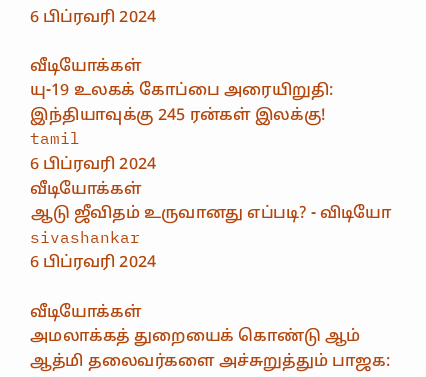6 பிப்ரவரி 2024

வீடியோக்கள்
யு-19 உலகக் கோப்பை அரையிறுதி: இந்தியாவுக்கு 245 ரன்கள் இலக்கு!
tamil
6 பிப்ரவரி 2024
வீடியோக்கள்
ஆடு ஜீவிதம் உருவானது எப்படி? - விடியோ
sivashankar
6 பிப்ரவரி 2024

வீடியோக்கள்
அமலாக்கத் துறையைக் கொண்டு ஆம் ஆத்மி தலைவர்களை அச்சுறுத்தும் பாஜக: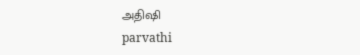அதிஷி
parvathi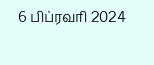6 பிப்ரவரி 2024